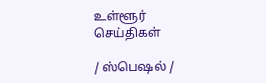உள்ளூர் செய்திகள்

/ ஸ்பெஷல் /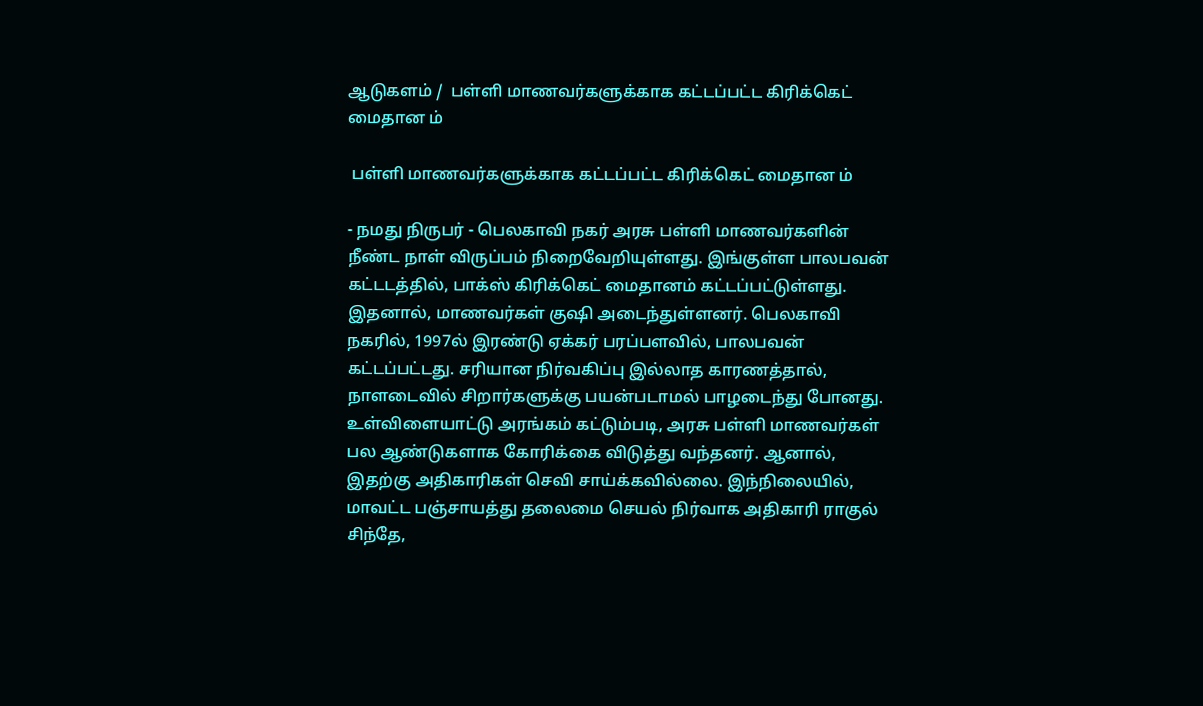ஆடுகளம் /  பள்ளி மாணவர்களுக்காக கட்டப்பட்ட கிரிக்கெட் மைதான ம்

 பள்ளி மாணவர்களுக்காக கட்டப்பட்ட கிரிக்கெட் மைதான ம்

- நமது நிருபர் - பெலகாவி நகர் அரசு பள்ளி மாணவர்களின் நீண்ட நாள் விருப்பம் நிறைவேறியுள்ளது. இங்குள்ள பாலபவன் கட்டடத்தில், பாக்ஸ் கிரிக்கெட் மைதானம் கட்டப்பட்டுள்ளது. இதனால், மாணவர்கள் குஷி அடைந்துள்ளனர். பெலகாவி நகரில், 1997ல் இரண்டு ஏக்கர் பரப்பளவில், பாலபவன் கட்டப்பட்டது. சரியான நிர்வகிப்பு இல்லாத காரணத்தால், நாளடைவில் சிறார்களுக்கு பயன்படாமல் பாழடைந்து போனது. உள்விளையாட்டு அரங்கம் கட்டும்படி, அரசு பள்ளி மாணவர்கள் பல ஆண்டுகளாக கோரிக்கை விடுத்து வந்தனர். ஆனால், இதற்கு அதிகாரிகள் செவி சாய்க்கவில்லை. இந்நிலையில், மாவட்ட பஞ்சாயத்து தலைமை செயல் நிர்வாக அதிகாரி ராகுல் சிந்தே,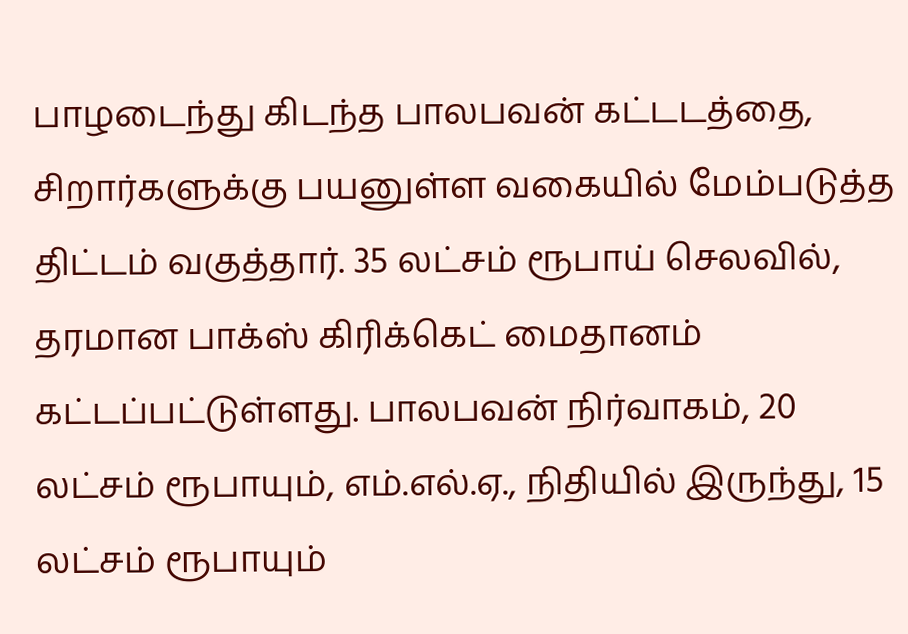பாழடைந்து கிடந்த பாலபவன் கட்டடத்தை, சிறார்களுக்கு பயனுள்ள வகையில் மேம்படுத்த திட்டம் வகுத்தார். 35 லட்சம் ரூபாய் செலவில், தரமான பாக்ஸ் கிரிக்கெட் மைதானம் கட்டப்பட்டுள்ளது. பாலபவன் நிர்வாகம், 20 லட்சம் ரூபாயும், எம்.எல்.ஏ., நிதியில் இருந்து, 15 லட்சம் ரூபாயும்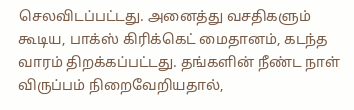செலவிடப்பட்டது. அனைத்து வசதிகளும் கூடிய, பாக்ஸ் கிரிக்கெட் மைதானம், கடந்த வாரம் திறக்கப்பட்டது. தங்களின் நீண்ட நாள் விருப்பம் நிறைவேறியதால்,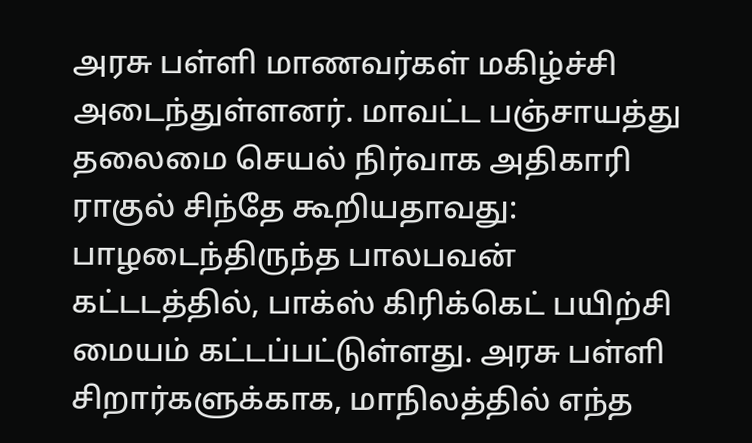அரசு பள்ளி மாணவர்கள் மகிழ்ச்சி அடைந்துள்ளனர். மாவட்ட பஞ்சாயத்து தலைமை செயல் நிர்வாக அதிகாரி ராகுல் சிந்தே கூறியதாவது: பாழடைந்திருந்த பாலபவன் கட்டடத்தில், பாக்ஸ் கிரிக்கெட் பயிற்சி மையம் கட்டப்பட்டுள்ளது. அரசு பள்ளி சிறார்களுக்காக, மாநிலத்தில் எந்த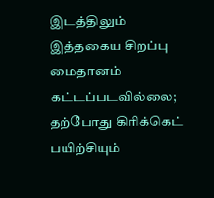இடத்திலும் இத்தகைய சிறப்பு மைதானம் கட்டப்படவில்லை; தற்போது கிரிக்கெட் பயிற்சியும்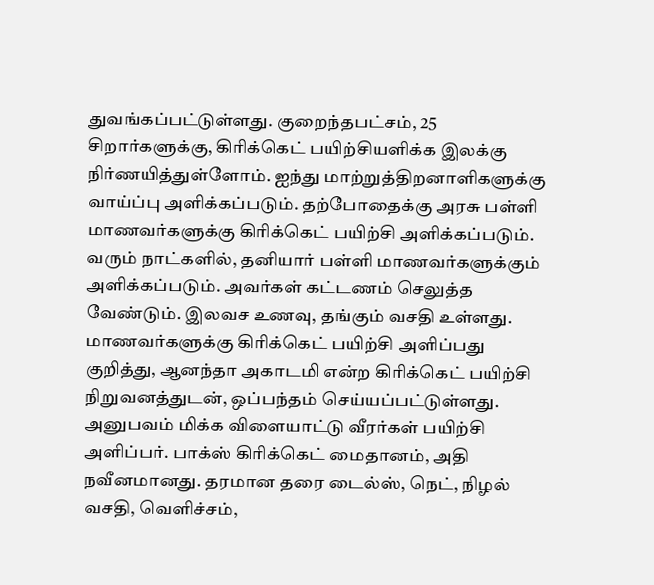துவங்கப்பட்டுள்ளது. குறைந்தபட்சம், 25 சிறார்களுக்கு, கிரிக்கெட் பயிற்சியளிக்க இலக்கு நிர்ணயித்துள்ளோம். ஐந்து மாற்றுத்திறனாளிகளுக்கு வாய்ப்பு அளிக்கப்படும். தற்போதைக்கு அரசு பள்ளி மாணவர்களுக்கு கிரிக்கெட் பயிற்சி அளிக்கப்படும். வரும் நாட்களில், தனியார் பள்ளி மாணவர்களுக்கும் அளிக்கப்படும். அவர்கள் கட்டணம் செலுத்த வேண்டும். இலவச உணவு, தங்கும் வசதி உள்ளது. மாணவர்களுக்கு கிரிக்கெட் பயிற்சி அளிப்பது குறித்து, ஆனந்தா அகாடமி என்ற கிரிக்கெட் பயிற்சி நிறுவனத்துடன், ஒப்பந்தம் செய்யப்பட்டுள்ளது. அனுபவம் மிக்க விளையாட்டு வீரர்கள் பயிற்சி அளிப்பர். பாக்ஸ் கிரிக்கெட் மைதானம், அதி நவீனமானது. தரமான தரை டைல்ஸ், நெட், நிழல் வசதி, வெளிச்சம்,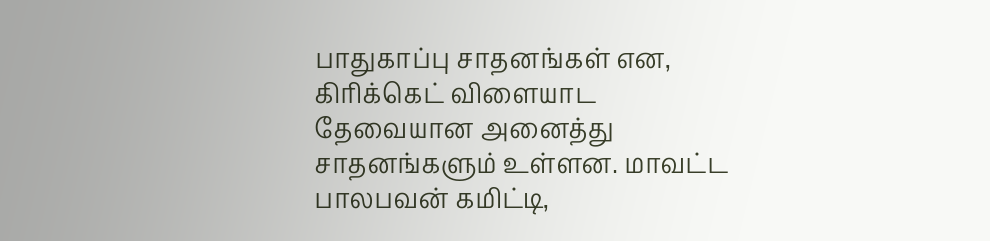பாதுகாப்பு சாதனங்கள் என, கிரிக்கெட் விளையாட தேவையான அனைத்து சாதனங்களும் உள்ளன. மாவட்ட பாலபவன் கமிட்டி,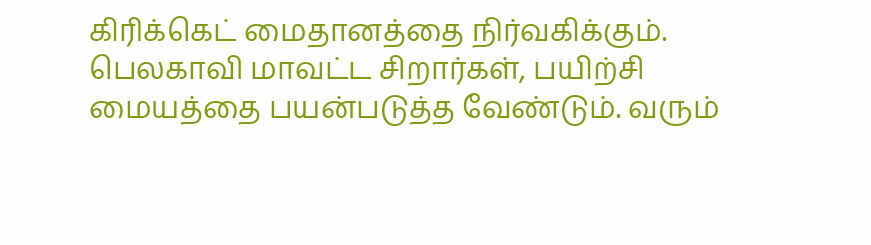கிரிக்கெட் மைதானத்தை நிர்வகிக்கும். பெலகாவி மாவட்ட சிறார்கள், பயிற்சி மையத்தை பயன்படுத்த வேண்டும். வரும்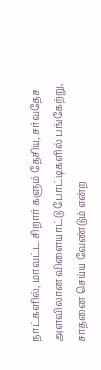நாட்களில், மாவட்ட சிறார் களும் தேசிய, சர்வதேச அளவிலான விளையாட்டு போட்டிகளில் பங்கேற்று, சாதனை செய்ய வேண்டும் என்ற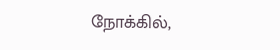நோக்கில்,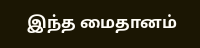இந்த மைதானம்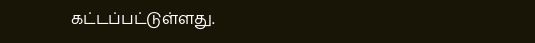கட்டப்பட்டுள்ளது.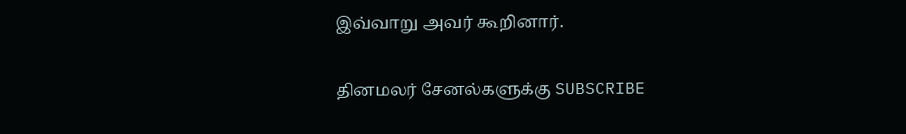இவ்வாறு அவர் கூறினார்.


தினமலர் சேனல்களுக்கு SUBSCRIBE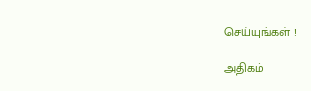செய்யுங்கள் !

அதிகம்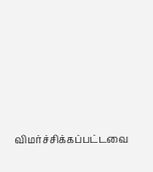விமர்ச்சிக்கப்பட்டவை